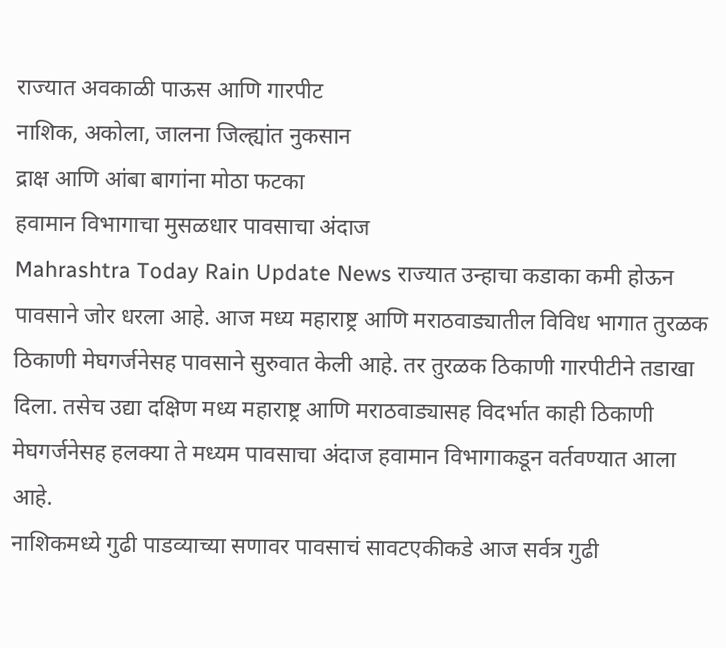राज्यात अवकाळी पाऊस आणि गारपीट
नाशिक, अकोला, जालना जिल्ह्यांत नुकसान
द्राक्ष आणि आंबा बागांना मोठा फटका
हवामान विभागाचा मुसळधार पावसाचा अंदाज
Mahrashtra Today Rain Update News राज्यात उन्हाचा कडाका कमी होऊन पावसाने जोर धरला आहे. आज मध्य महाराष्ट्र आणि मराठवाड्यातील विविध भागात तुरळक ठिकाणी मेघगर्जनेसह पावसाने सुरुवात केली आहे. तर तुरळक ठिकाणी गारपीटीने तडाखा दिला. तसेच उद्या दक्षिण मध्य महाराष्ट्र आणि मराठवाड्यासह विदर्भात काही ठिकाणी मेघगर्जनेसह हलक्या ते मध्यम पावसाचा अंदाज हवामान विभागाकडून वर्तवण्यात आला आहे.
नाशिकमध्ये गुढी पाडव्याच्या सणावर पावसाचं सावटएकीकडे आज सर्वत्र गुढी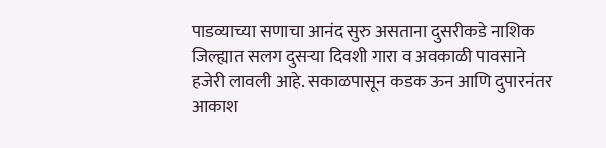पाडव्याच्या सणाचा आनंद सुरु असताना दुसरीकडे नाशिक जिल्ह्यात सलग दुसऱ्या दिवशी गारा व अवकाळी पावसाने हजेरी लावली आहे. सकाळपासून कडक ऊन आणि दुपारनंतर आकाश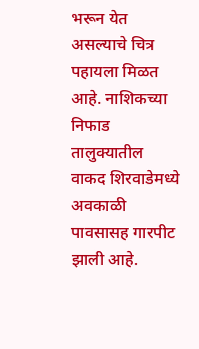भरून येत असल्याचे चित्र पहायला मिळत आहे. नाशिकच्या निफाड तालुक्यातील वाकद शिरवाडेमध्ये अवकाळी पावसासह गारपीट झाली आहे.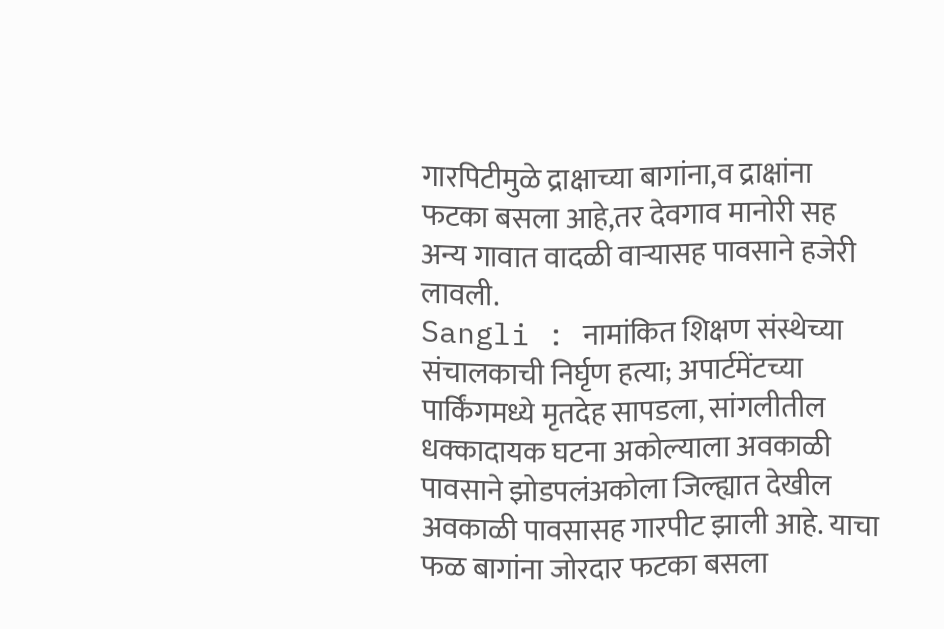गारपिटीमुळे द्राक्षाच्या बागांना,व द्राक्षांना फटका बसला आहे,तर देवगाव मानोरी सह अन्य गावात वादळी वाऱ्यासह पावसाने हजेरी लावली.
Sangli : नामांकित शिक्षण संस्थेच्या संचालकाची निर्घृण हत्या; अपार्टमेंटच्या पार्किंगमध्ये मृतदेह सापडला, सांगलीतील धक्कादायक घटना अकोल्याला अवकाळी पावसाने झोडपलंअकोला जिल्ह्यात देखील अवकाळी पावसासह गारपीट झाली आहे. याचा फळ बागांना जोरदार फटका बसला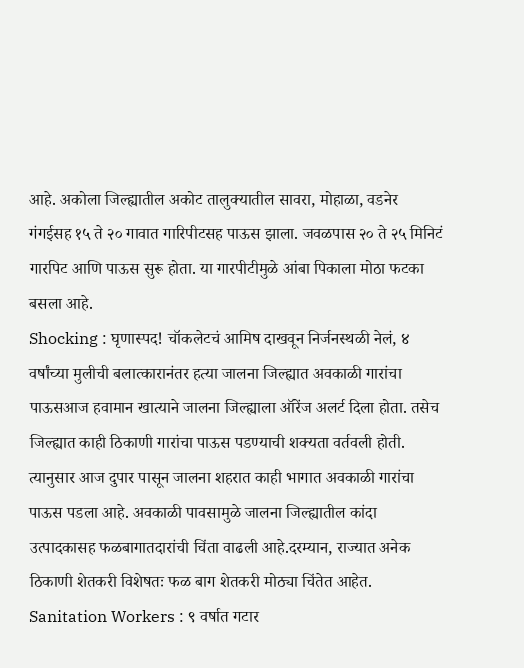आहे. अकोला जिल्ह्यातील अकोट तालुक्यातील सावरा, मोहाळा, वडनेर गंगईसह १५ ते २० गावात गारिपीटसह पाऊस झाला. जवळपास २० ते २५ मिनिटं गारपिट आणि पाऊस सुरू होता. या गारपीटीमुळे आंबा पिकाला मोठा फटका बसला आहे.
Shocking : घृणास्पद! चॉकलेटचं आमिष दाखवून निर्जनस्थळी नेलं, ४ वर्षांच्या मुलीची बलात्कारानंतर हत्या जालना जिल्ह्यात अवकाळी गारांचा पाऊसआज हवामान खात्याने जालना जिल्ह्याला ऑरेंज अलर्ट दिला होता. तसेच जिल्ह्यात काही ठिकाणी गारांचा पाऊस पडण्याची शक्यता वर्तवली होती. त्यानुसार आज दुपार पासून जालना शहरात काही भागात अवकाळी गारांचा पाऊस पडला आहे. अवकाळी पावसामुळे जालना जिल्ह्यातील कांदा उत्पादकासह फळबागातदारांची चिंता वाढली आहे.दरम्यान, राज्यात अनेक ठिकाणी शेतकरी विशेषतः फळ बाग शेतकरी मोठ्या चिंतेत आहेत.
Sanitation Workers : ९ वर्षात गटार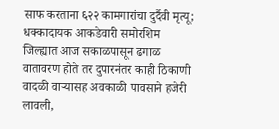साफ करताना ६२२ कामगारांचा दुर्दैवी मृत्यू; धक्कादायक आकडेवारी समोरशिम जिल्ह्यात आज सकाळपासून ढगाळ वातावरण होते तर दुपारनंतर काही ठिकाणी वादळी वाऱ्यासह अवकाळी पावसाने हजेरी लावली,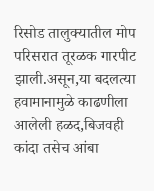रिसोड तालुक्यातील मोप परिसरात तूरळक गारपीट झाली.असून,या बदलत्या हवामानामुळे काढणीला आलेली हळद,बिजवही कांदा तसेच आंबा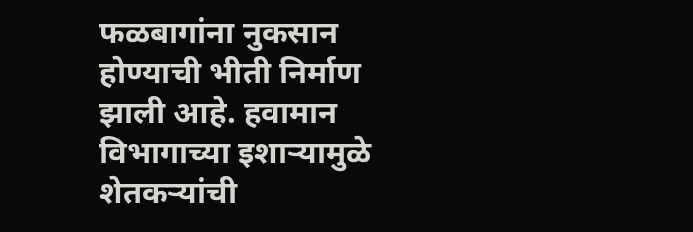फळबागांना नुकसान होण्याची भीती निर्माण झाली आहे. हवामान विभागाच्या इशाऱ्यामुळे शेतकऱ्यांची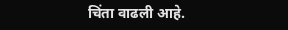चिंता वाढली आहे.